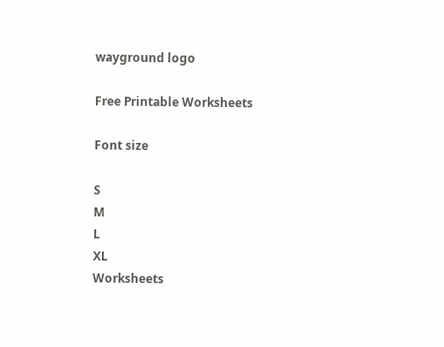wayground logo

Free Printable Worksheets

Font size

S
M
L
XL
Worksheets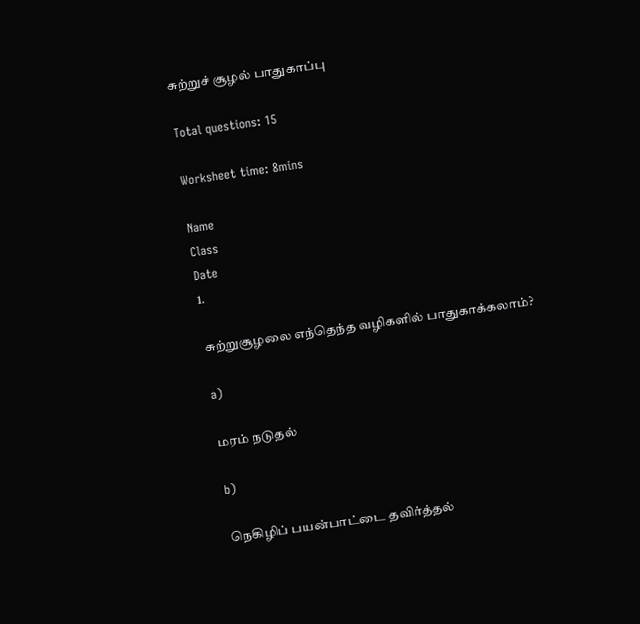சுற்றுச் சூழல் பாதுகாப்பு

Total questions: 15

Worksheet time: 8mins

Name
Class
Date
1.

சுற்றுசூழலை எந்தெந்த வழிகளில் பாதுகாக்கலாம்?

a)

மரம் நடுதல்

b)

நெகிழிப் பயன்பாட்டை தவிர்த்தல்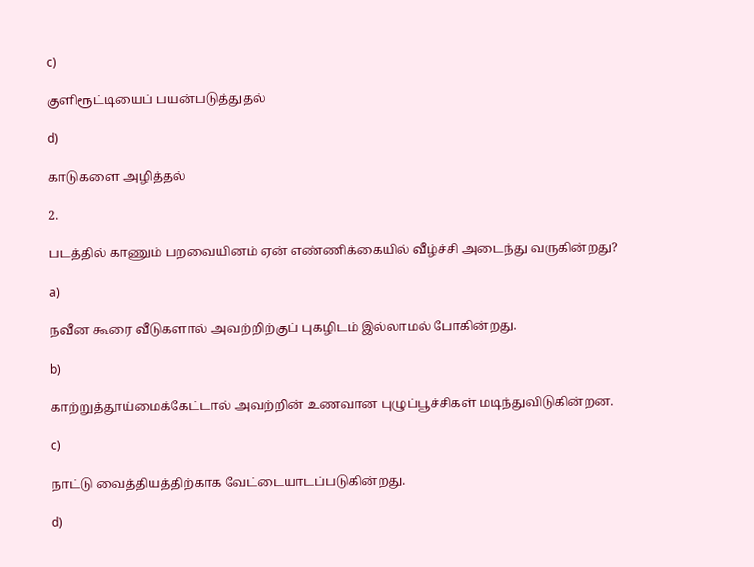c)

குளிரூட்டியைப் பயன்படுத்துதல்

d)

காடுகளை அழித்தல்

2.

படத்தில் காணும் பறவையினம் ஏன் எண்ணிக்கையில் வீழ்ச்சி அடைந்து வருகின்றது?

a)

நவீன கூரை வீடுகளால் அவற்றிற்குப் புகழிடம் இல்லாமல் போகின்றது.

b)

காற்றுத்தூய்மைக்கேட்டால் அவற்றின் உணவான புழுப்பூச்சிகள் மடிந்துவிடுகின்றன.

c)

நாட்டு வைத்தியத்திற்காக வேட்டையாடப்படுகின்றது.

d)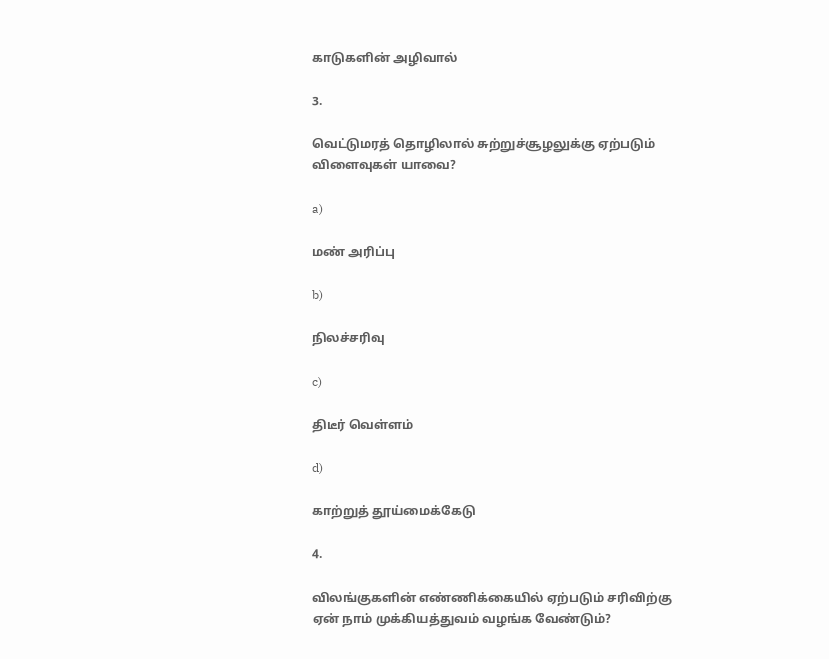காடுகளின் அழிவால்

3.

வெட்டுமரத் தொழிலால் சுற்றுச்சூழலுக்கு ஏற்படும் விளைவுகள் யாவை?

a)

மண் அரிப்பு

b)

நிலச்சரிவு

c)

திடீர் வெள்ளம்

d)

காற்றுத் தூய்மைக்கேடு

4.

விலங்குகளின் எண்ணிக்கையில் ஏற்படும் சரிவிற்கு ஏன் நாம் முக்கியத்துவம் வழங்க வேண்டும்?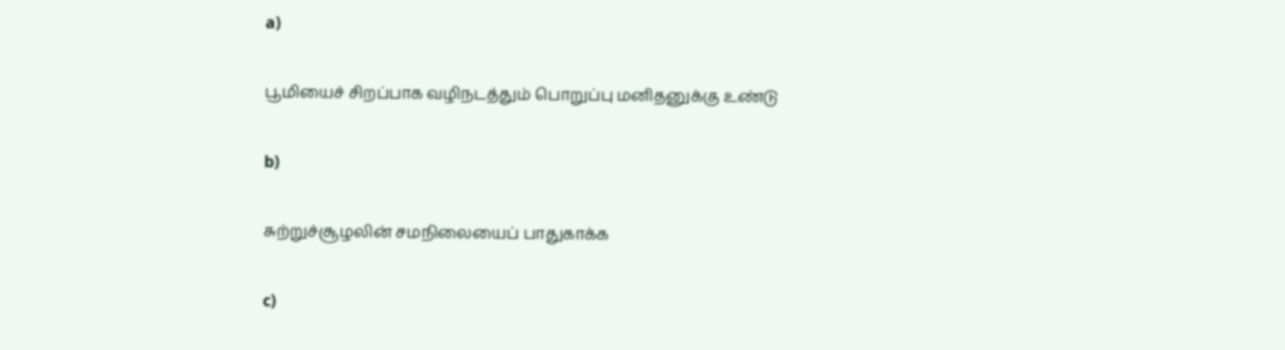a)

பூமியைச் சிறப்பாக வழிநடத்தும் பொறுப்பு மனிதனுக்கு உண்டு

b)

சுற்றுச்சூழலின் சமநிலையைப் பாதுகாக்க

c)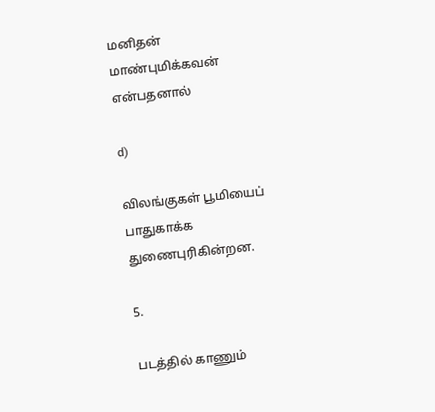மனிதன் மாண்புமிக்கவன் என்பதனால்

d)

விலங்குகள் பூமியைப் பாதுகாக்க துணைபுரிகின்றன.

5.

படத்தில் காணும்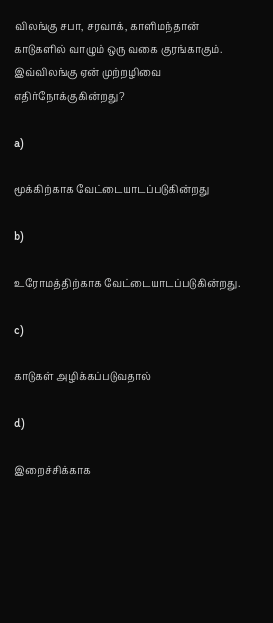விலங்கு சபா, சரவாக், காளிமந்தான் காடுகளில் வாழும் ஒரு வகை குரங்காகும். இவ்விலங்கு ஏன் முற்றழிவை எதிர்நோக்குகின்றது?

a)

மூக்கிற்காக வேட்டையாடப்படுகின்றது

b)

உரோமத்திற்காக வேட்டையாடப்படுகின்றது.

c)

காடுகள் அழிக்கப்படுவதால்

d)

இறைச்சிக்காக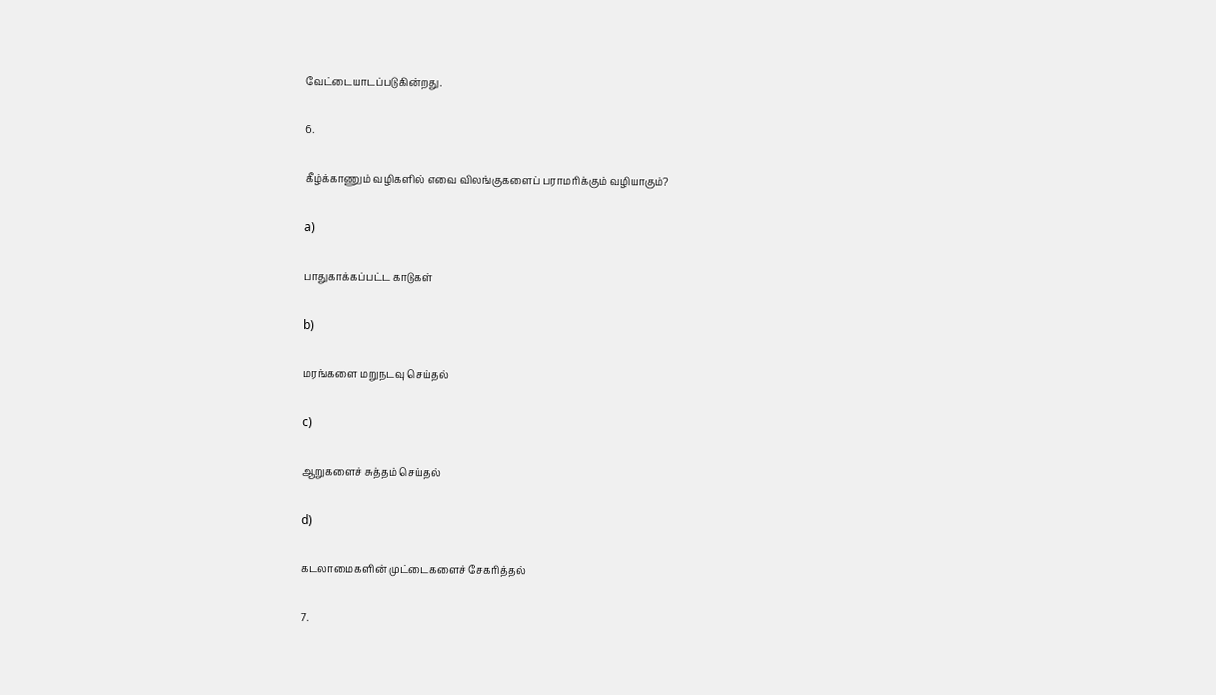வேட்டையாடப்படுகின்றது.

6.

கீழ்க்காணும் வழிகளில் எவை விலங்குகளைப் பராமரிக்கும் வழியாகும்?

a)

பாதுகாக்கப்பட்ட காடுகள்

b)

மரங்களை மறுநடவு செய்தல்

c)

ஆறுகளைச் சுத்தம் செய்தல்

d)

கடலாமைகளின் முட்டைகளைச் சேகரித்தல்

7.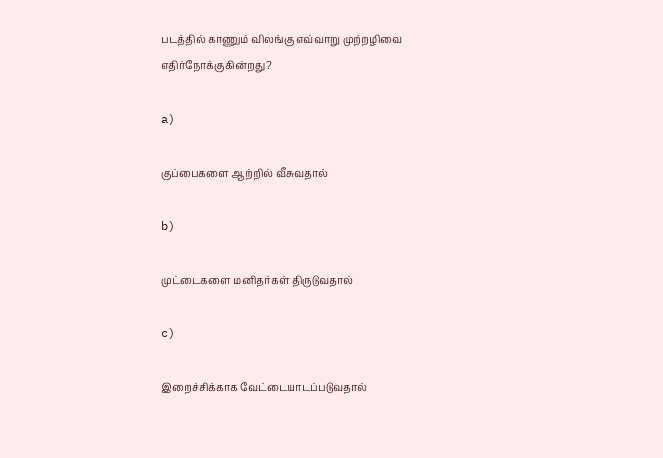படத்தில் காணும் விலங்கு எவ்வாறு முற்றழிவை எதிர்நோக்குகின்றது?

a)

குப்பைகளை ஆற்றில் வீசுவதால்

b)

முட்டைகளை மனிதர்கள் திருடுவதால்

c)

இறைச்சிக்காக வேட்டையாடப்படுவதால்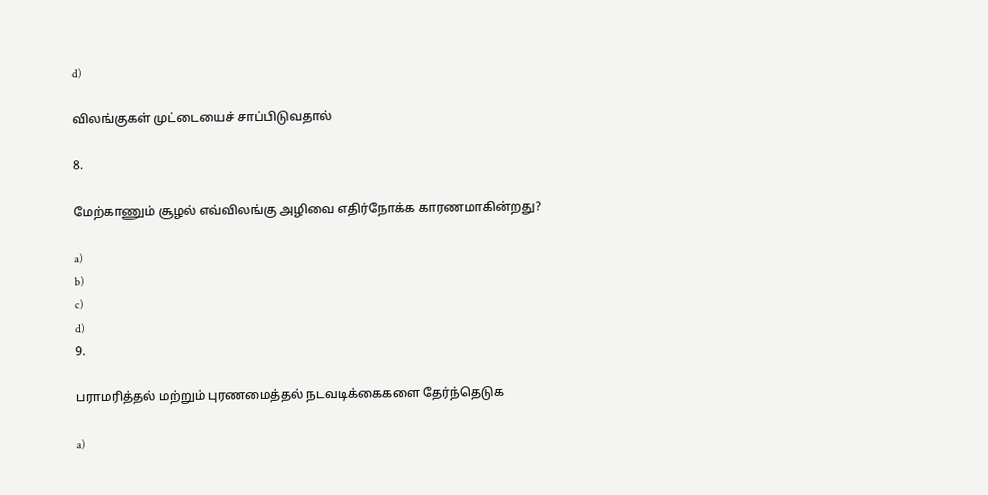d)

விலங்குகள் முட்டையைச் சாப்பிடுவதால்

8.

மேற்காணும் சூழல் எவ்விலங்கு அழிவை எதிர்நோக்க காரணமாகின்றது?

a)
b)
c)
d)
9.

பராமரித்தல் மற்றும் புரணமைத்தல் நடவடிக்கைகளை தேர்ந்தெடுக

a)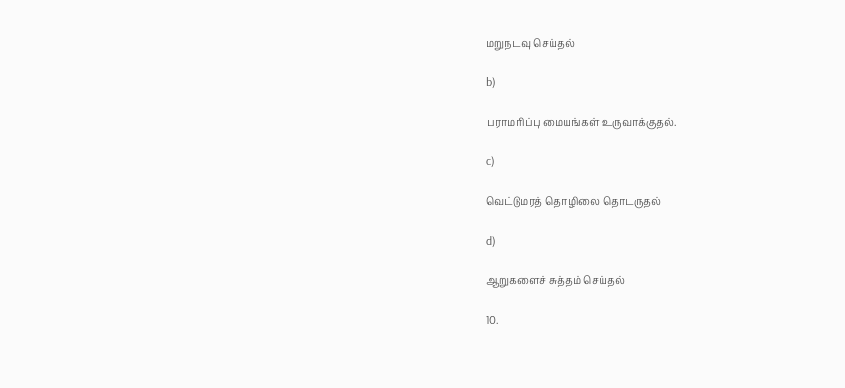மறுநடவு செய்தல்

b)

பராமரிப்பு மையங்கள் உருவாக்குதல்.

c)

வெட்டுமரத் தொழிலை தொடருதல்

d)

ஆறுகளைச் சுத்தம் செய்தல்

10.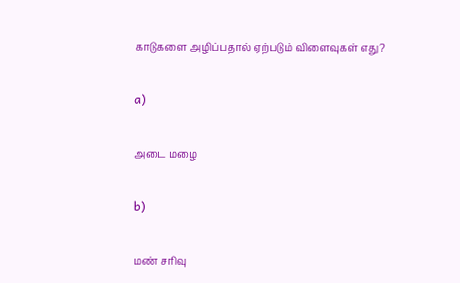காடுகளை அழிப்பதால் ஏற்படும் விளைவுகள் எது?

a)

அடை மழை

b)

மண் சரிவு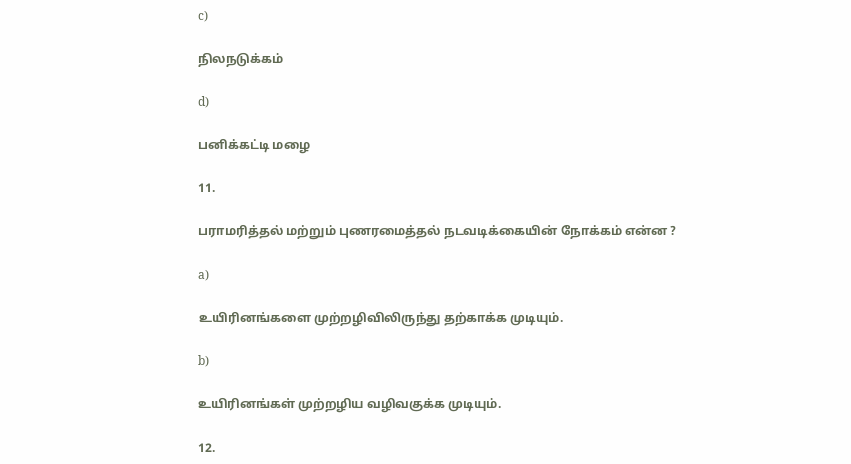c)

நிலநடுக்கம்

d)

பனிக்கட்டி மழை

11.

பராமரித்தல் மற்றும் புணரமைத்தல் நடவடிக்கையின் நோக்கம் என்ன ?

a)

உயிரினங்களை முற்றழிவிலிருந்து தற்காக்க முடியும்.

b)

உயிரினங்கள் முற்றழிய வழிவகுக்க முடியும்.

12.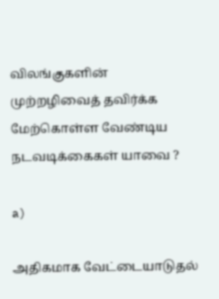விலங்குகளின் முற்றழிவைத் தவிர்க்க மேற்கொள்ள வேண்டிய நடவடிக்கைகள் யாவை ?

a)

அதிகமாக வேட்டையாடுதல்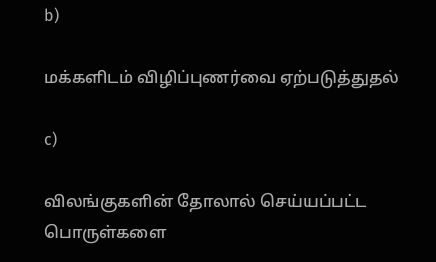b)

மக்களிடம் விழிப்புணர்வை ஏற்படுத்துதல்

c)

விலங்குகளின் தோலால் செய்யப்பட்ட பொருள்களை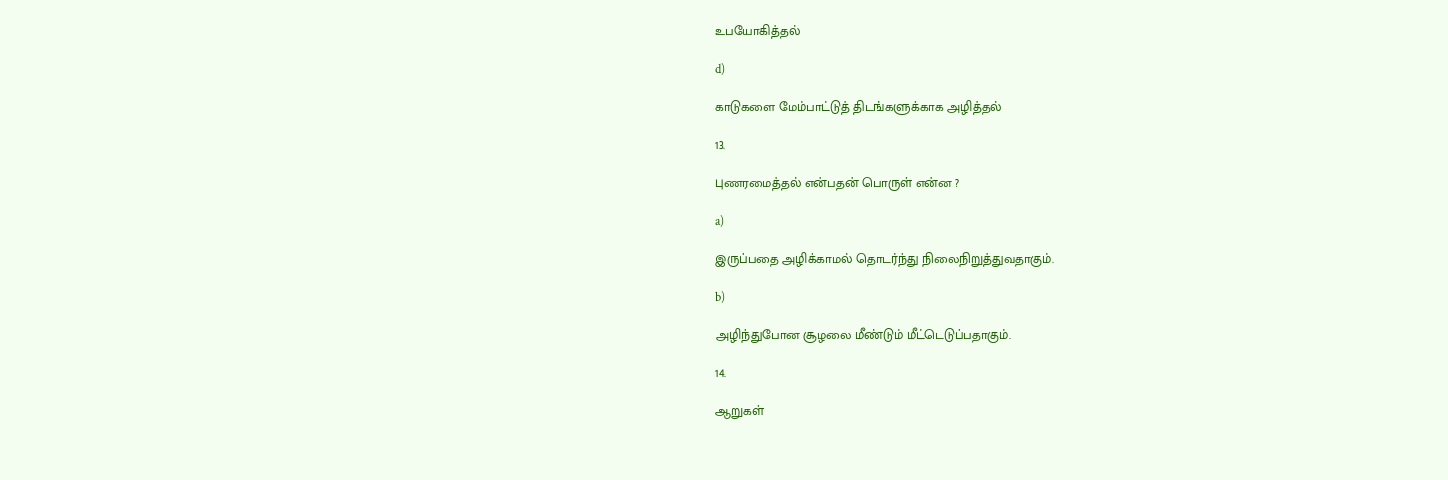உபயோகித்தல்

d)

காடுகளை மேம்பாட்டுத் திடங்களுக்காக அழித்தல்

13.

புணரமைத்தல் என்பதன் பொருள் என்ன ?

a)

இருப்பதை அழிக்காமல் தொடர்ந்து நிலைநிறுத்துவதாகும்.

b)

அழிந்துபோன சூழலை மீண்டும் மீட்டெடுப்பதாகும்.

14.

ஆறுகள்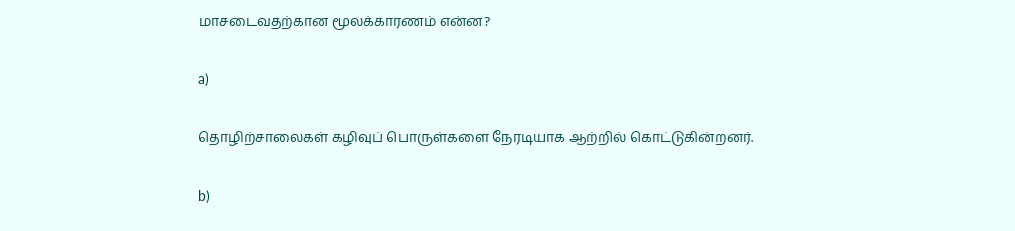மாசடைவதற்கான மூலக்காரணம் என்ன?

a)

தொழிற்சாலைகள் கழிவுப் பொருள்களை நேரடியாக ஆற்றில் கொட்டுகின்றனர்.

b)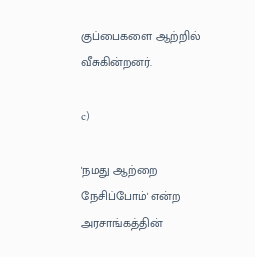குப்பைகளை ஆற்றில் வீசுகின்றனர்.

c)

'நமது ஆற்றை நேசிப்போம்' என்ற அரசாங்கத்தின்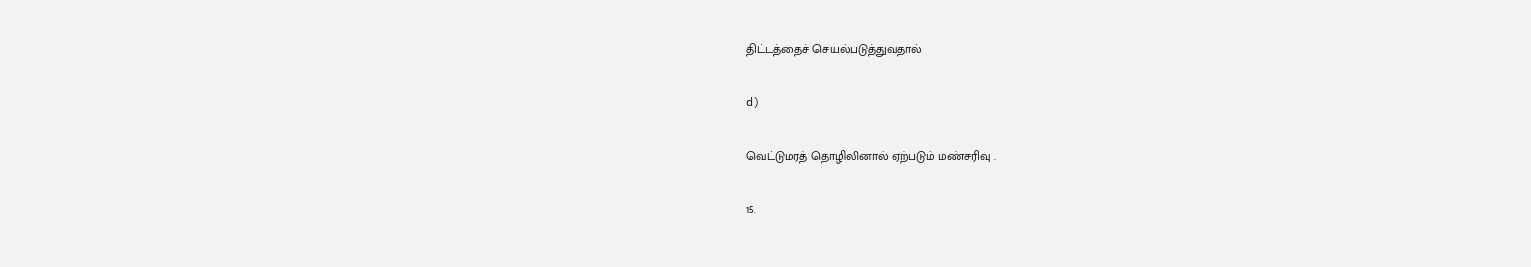திட்டத்தைச் செயல்படுத்துவதால்

d)

வெட்டுமரத் தொழிலினால் ஏற்படும் மண்சரிவு .

15.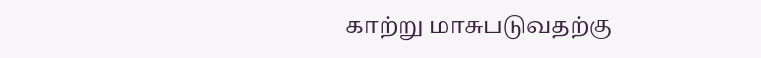காற்று மாசுபடுவதற்கு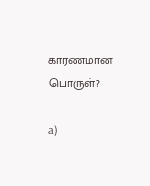காரணமான பொருள்?

a)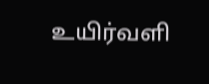உயிர்வளி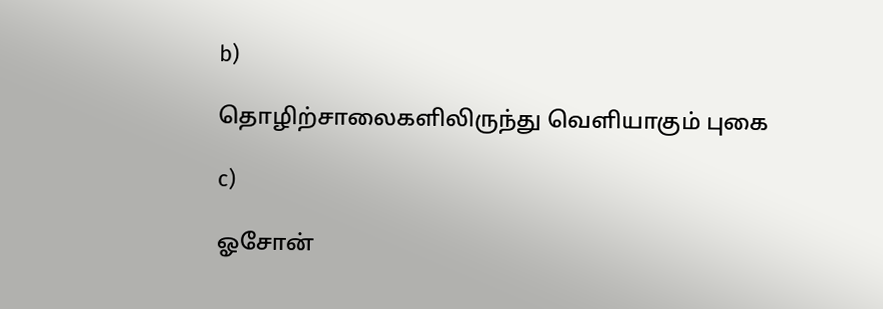b)

தொழிற்சாலைகளிலிருந்து வெளியாகும் புகை

c)

ஓசோன்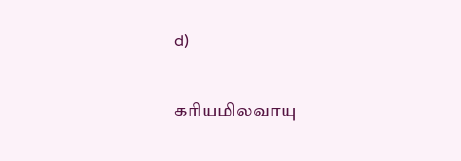d)

கரியமிலவாயு